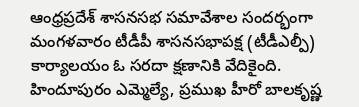ఆంధ్రప్రదేశ్ శాసనసభ సమావేశాల సందర్భంగా మంగళవారం టీడీపీ శాసనసభాపక్ష (టీడీఎల్పీ) కార్యాలయం ఓ సరదా క్షణానికి వేదికైంది. హిందూపురం ఎమ్మెల్యే, ప్రముఖ హీరో బాలకృష్ణ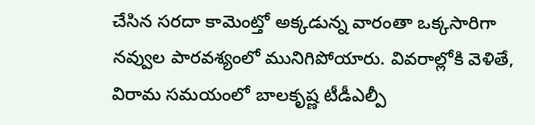చేసిన సరదా కామెంట్తో అక్కడున్న వారంతా ఒక్కసారిగా నవ్వుల పారవశ్యంలో మునిగిపోయారు. వివరాల్లోకి వెళితే, విరామ సమయంలో బాలకృష్ణ టీడీఎల్పీ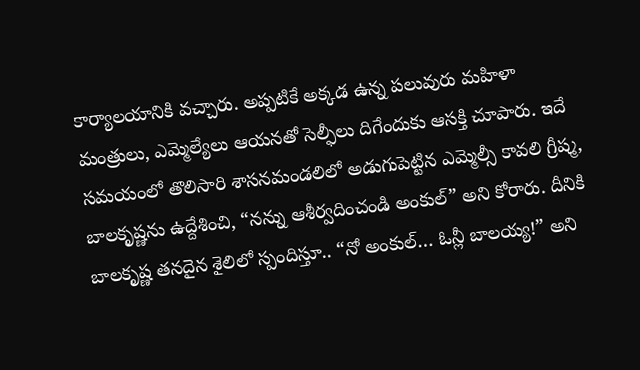కార్యాలయానికి వచ్చారు. అప్పటికే అక్కడ ఉన్న పలువురు మహిళా మంత్రులు, ఎమ్మెల్యేలు ఆయనతో సెల్ఫీలు దిగేందుకు ఆసక్తి చూపారు. ఇదే సమయంలో తొలిసారి శాసనమండలిలో అడుగుపెట్టిన ఎమ్మెల్సీ కావలి గ్రీష్మ, బాలకృష్ణను ఉద్దేశించి, “నన్ను ఆశీర్వదించండి అంకుల్” అని కోరారు. దీనికి బాలకృష్ణ తనదైన శైలిలో స్పందిస్తూ.. “నో అంకుల్… ఓన్లీ బాలయ్య!” అని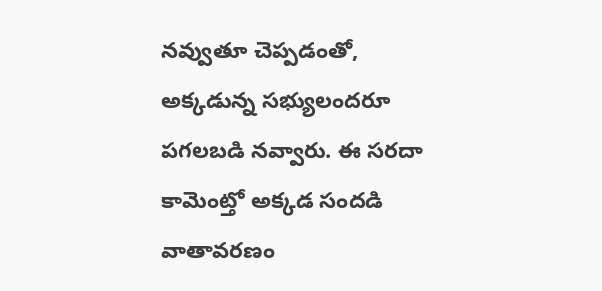నవ్వుతూ చెప్పడంతో, అక్కడున్న సభ్యులందరూ పగలబడి నవ్వారు. ఈ సరదా కామెంట్తో అక్కడ సందడి వాతావరణం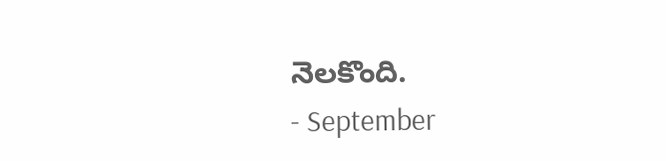నెలకొంది.
- September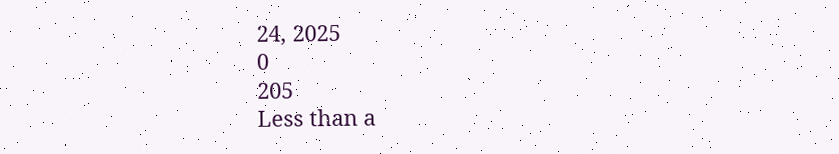24, 2025
0
205
Less than a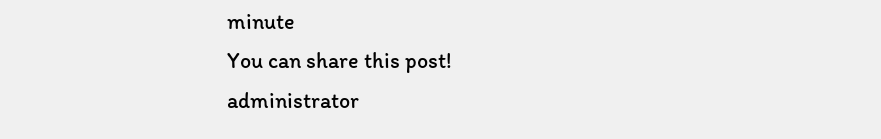minute
You can share this post!
administrator